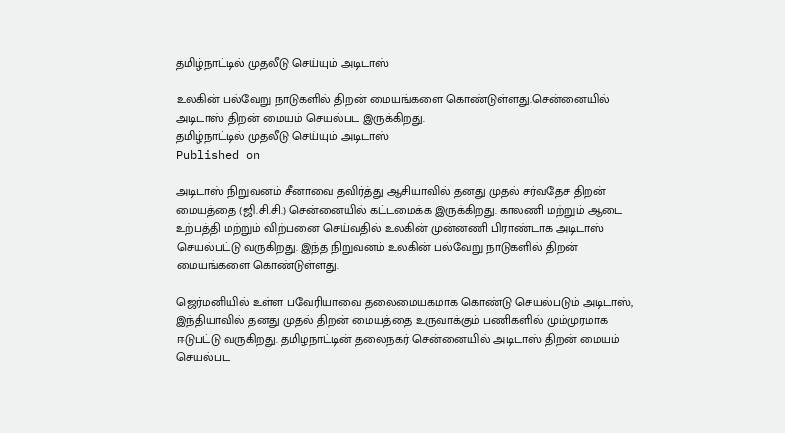தமிழ்நாட்டில் முதலீடு செய்யும் அடிடாஸ்

உலகின் பல்வேறு நாடுகளில் திறன் மையங்களை கொண்டுள்ளது.சென்னையில் அடிடாஸ் திறன் மையம் செயல்பட இருக்கிறது.
தமிழ்நாட்டில் முதலீடு செய்யும் அடிடாஸ்
Published on

அடிடாஸ் நிறுவனம் சீனாவை தவிர்த்து ஆசியாவில் தனது முதல் சர்வதேச திறன் மையத்தை (ஜி.சி.சி.) சென்னையில் கட்டமைக்க இருக்கிறது. காலணி மற்றும் ஆடை உற்பத்தி மற்றும் விற்பனை செய்வதில் உலகின் முன்னணி பிராண்டாக அடிடாஸ் செயல்பட்டு வருகிறது. இந்த நிறுவனம் உலகின் பல்வேறு நாடுகளில் திறன் மையங்களை கொண்டுள்ளது.

ஜெர்மனியில் உள்ள பவேரியாவை தலைமையகமாக கொண்டு செயல்படும் அடிடாஸ், இந்தியாவில் தனது முதல் திறன் மையத்தை உருவாக்கும் பணிகளில் மும்முரமாக ஈடுபட்டு வருகிறது. தமிழநாட்டின் தலைநகர் சென்னையில் அடிடாஸ் திறன் மையம் செயல்பட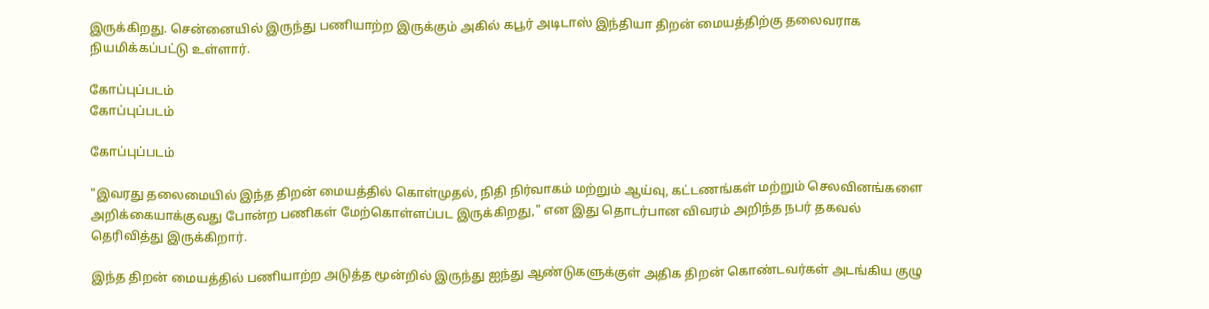இருக்கிறது. சென்னையில் இருந்து பணியாற்ற இருக்கும் அகில் கபூர் அடிடாஸ் இந்தியா திறன் மையத்திற்கு தலைவராக நியமிக்கப்பட்டு உள்ளார்.

கோப்புப்படம்
கோப்புப்படம்

கோப்புப்படம்

"இவரது தலைமையில் இந்த திறன் மையத்தில் கொள்முதல், நிதி நிர்வாகம் மற்றும் ஆய்வு, கட்டணங்கள் மற்றும் செலவினங்களை அறிக்கையாக்குவது போன்ற பணிகள் மேற்கொள்ளப்பட இருக்கிறது," என இது தொடர்பான விவரம் அறிந்த நபர் தகவல் தெரிவித்து இருக்கிறார்.

இந்த திறன் மையத்தில் பணியாற்ற அடுத்த மூன்றில் இருந்து ஐந்து ஆண்டுகளுக்குள் அதிக திறன் கொண்டவர்கள் அடங்கிய குழு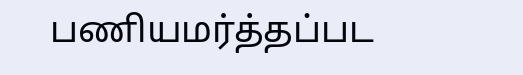பணியமர்த்தப்பட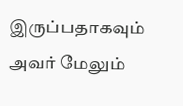இருப்பதாகவும் அவர் மேலும்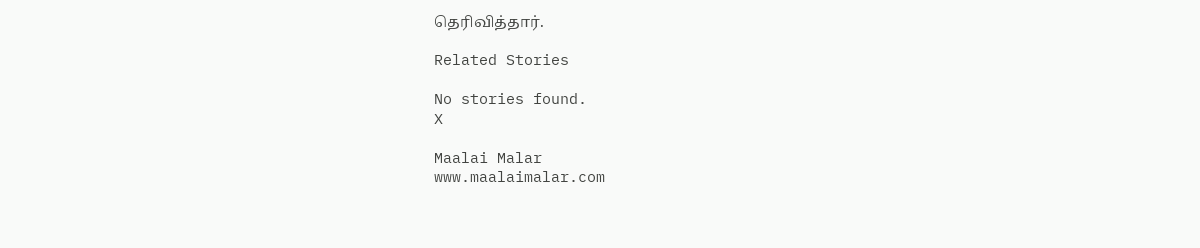தெரிவித்தார்.

Related Stories

No stories found.
X

Maalai Malar
www.maalaimalar.com